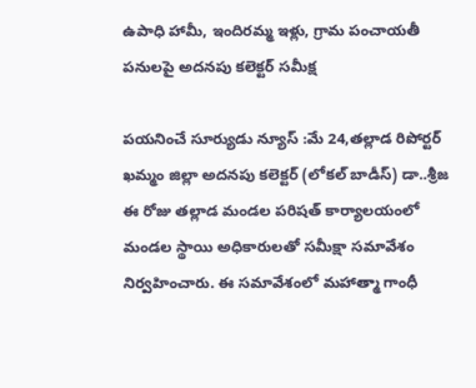ఉపాధి హామీ, ఇందిరమ్మ ఇళ్లు, గ్రామ పంచాయతీ పనులపై అదనపు కలెక్టర్ సమీక్ష

పయనించే సూర్యుడు న్యూస్ :మే 24,తల్లాడ రిపోర్టర్ ఖమ్మం జిల్లా అదనపు కలెక్టర్ (లోకల్ బాడీస్) డా..శ్రీజ ఈ రోజు తల్లాడ మండల పరిషత్ కార్యాలయంలో మండల స్థాయి అధికారులతో సమీక్షా సమావేశం నిర్వహించారు. ఈ సమావేశంలో మహాత్మా గాంధీ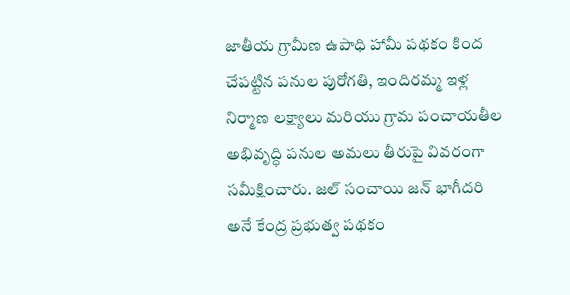జాతీయ గ్రామీణ ఉపాధి హామీ పథకం కింద చేపట్టిన పనుల పురోగతి, ఇందిరమ్మ ఇళ్ల నిర్మాణ లక్ష్యాలు మరియు గ్రామ పంచాయతీల అభివృద్ధి పనుల అమలు తీరుపై వివరంగా సమీక్షించారు. జల్ సంచాయి జన్ భాగీదరి అనే కేంద్ర ప్రభుత్వ పథకం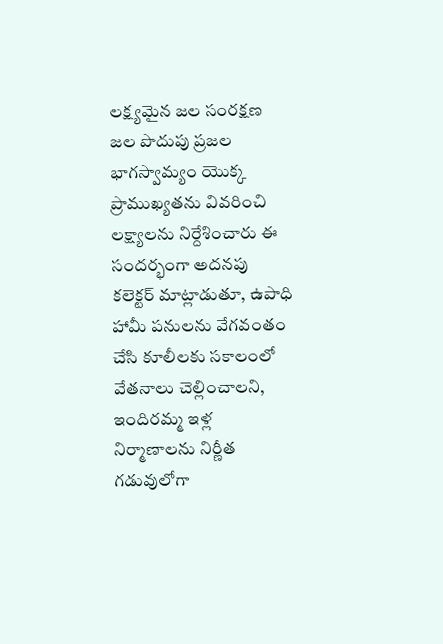లక్ష్యమైన జల సంరక్షణ జల పొదుపు ప్రజల భాగస్వామ్యం యొక్క ప్రాముఖ్యతను వివరించి లక్ష్యాలను నిర్దేశించారు ఈ సందర్భంగా అదనపు కలెక్టర్ మాట్లాడుతూ, ఉపాధి హామీ పనులను వేగవంతం చేసి కూలీలకు సకాలంలో వేతనాలు చెల్లించాలని, ఇందిరమ్మ ఇళ్ల నిర్మాణాలను నిర్ణీత గడువులోగా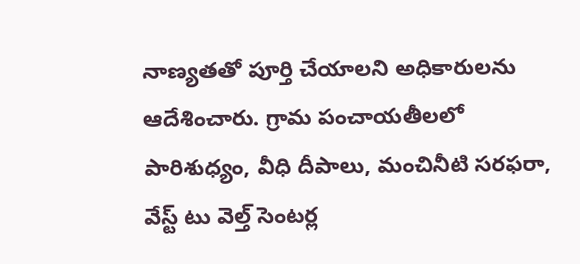నాణ్యతతో పూర్తి చేయాలని అధికారులను ఆదేశించారు. గ్రామ పంచాయతీలలో పారిశుధ్యం, వీధి దీపాలు, మంచినీటి సరఫరా, వేస్ట్ టు వెల్త్ సెంటర్ల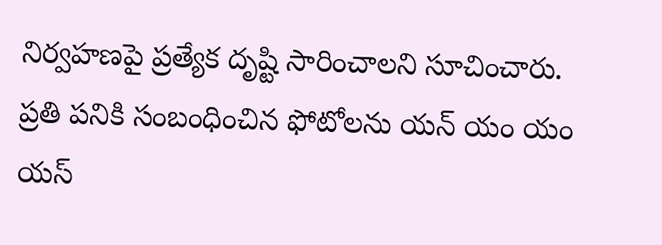నిర్వహణపై ప్రత్యేక దృష్టి సారించాలని సూచించారు. ప్రతి పనికి సంబంధించిన ఫోటోలను యన్ యం యం యస్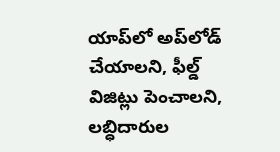యాప్‌లో అప్‌లోడ్ చేయాలని, ఫీల్డ్ విజిట్లు పెంచాలని, లబ్ధిదారుల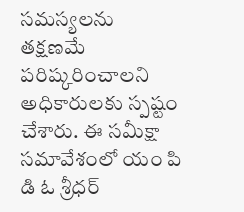సమస్యలను తక్షణమే పరిష్కరించాలని అధికారులకు స్పష్టం చేశారు. ఈ సమీక్షా సమావేశంలో యం పి డి ఓ శ్రీధర్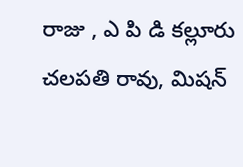రాజు , ఎ పి డి కల్లూరు చలపతి రావు, మిషన్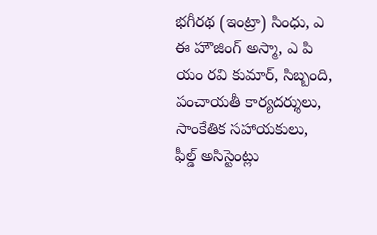భగీరథ (ఇంట్రా) సింధు, ఎ ఈ హౌజింగ్ అస్మా, ఎ పి యం రవి కుమార్, సిబ్బంది, పంచాయతీ కార్యదర్శులు, సాంకేతిక సహాయకులు, ఫీల్డ్ అసిస్టెంట్లు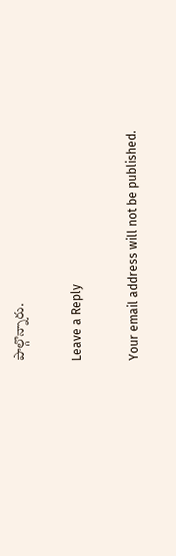పాల్గొన్నారు.

Leave a Reply

Your email address will not be published.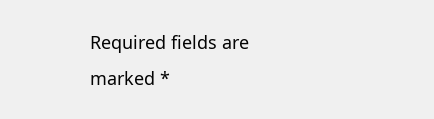Required fields are marked *